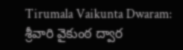Tirumala Vaikunta Dwaram: శ్రీవారి వైకుంఠ ద్వార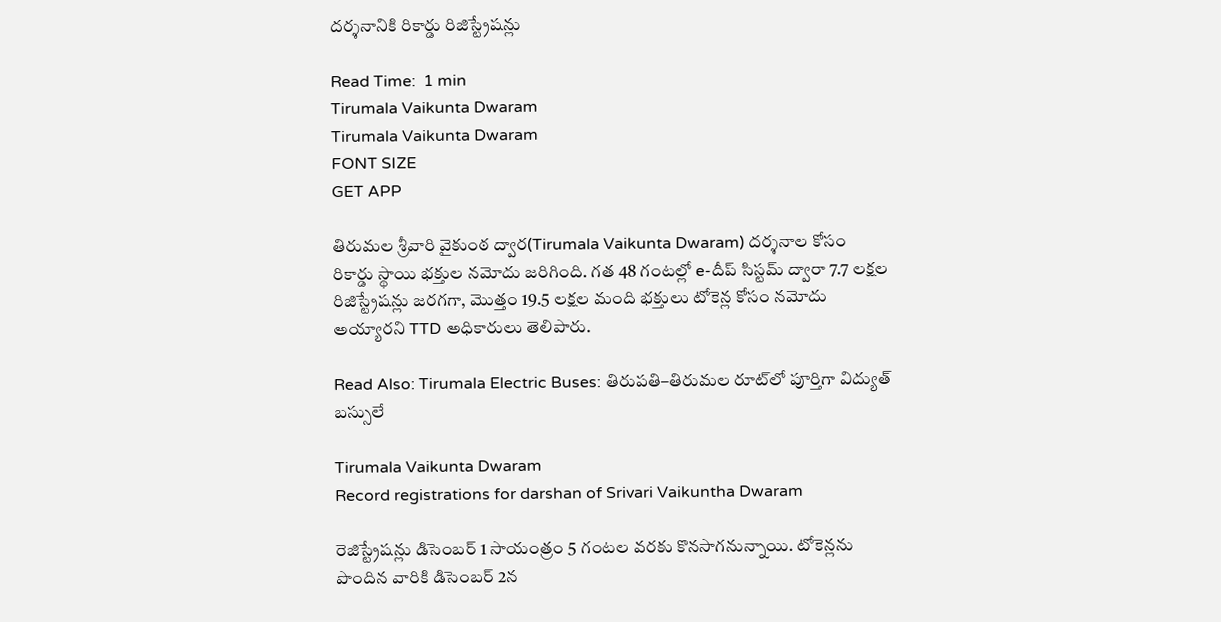దర్శనానికి రికార్డు రిజిస్ట్రేషన్లు

Read Time:  1 min
Tirumala Vaikunta Dwaram
Tirumala Vaikunta Dwaram
FONT SIZE
GET APP

తిరుమల శ్రీవారి వైకుంఠ ద్వార(Tirumala Vaikunta Dwaram) దర్శనాల కోసం రికార్డు స్థాయి భక్తుల నమోదు జరిగింది. గత 48 గంటల్లో e-దీప్ సిస్టమ్ ద్వారా 7.7 లక్షల రిజిస్ట్రేషన్లు జరగగా, మొత్తం 19.5 లక్షల మంది భక్తులు టోకెన్ల కోసం నమోదు అయ్యారని TTD అధికారులు తెలిపారు.

Read Also: Tirumala Electric Buses: తిరుపతి–తిరుమల రూట్‌లో పూర్తిగా విద్యుత్‌ బస్సులే

Tirumala Vaikunta Dwaram
Record registrations for darshan of Srivari Vaikuntha Dwaram

రెజిస్ట్రేషన్లు డిసెంబర్ 1 సాయంత్రం 5 గంటల వరకు కొనసాగనున్నాయి. టోకెన్లను పొందిన వారికి డిసెంబర్ 2న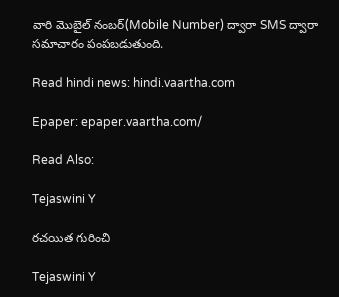వారి మొబైల్ నంబర్(Mobile Number) ద్వారా SMS ద్వారా సమాచారం పంపబడుతుంది.

Read hindi news: hindi.vaartha.com

Epaper: epaper.vaartha.com/

Read Also:

Tejaswini Y

రచయిత గురించి

Tejaswini Y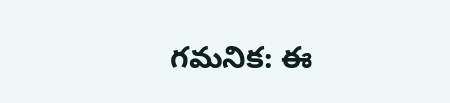గమనిక: ఈ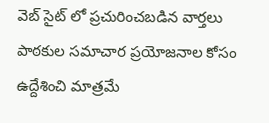వెబ్ సైట్ లో ప్రచురించబడిన వార్తలు పాఠకుల సమాచార ప్రయోజనాల కోసం ఉద్దేశించి మాత్రమే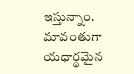ఇస్తున్నాం. మావంతుగా యధార్థమైన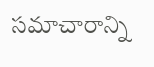సమాచారాన్ని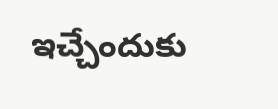ఇచ్చేందుకు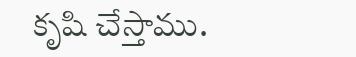కృషి చేస్తాము.